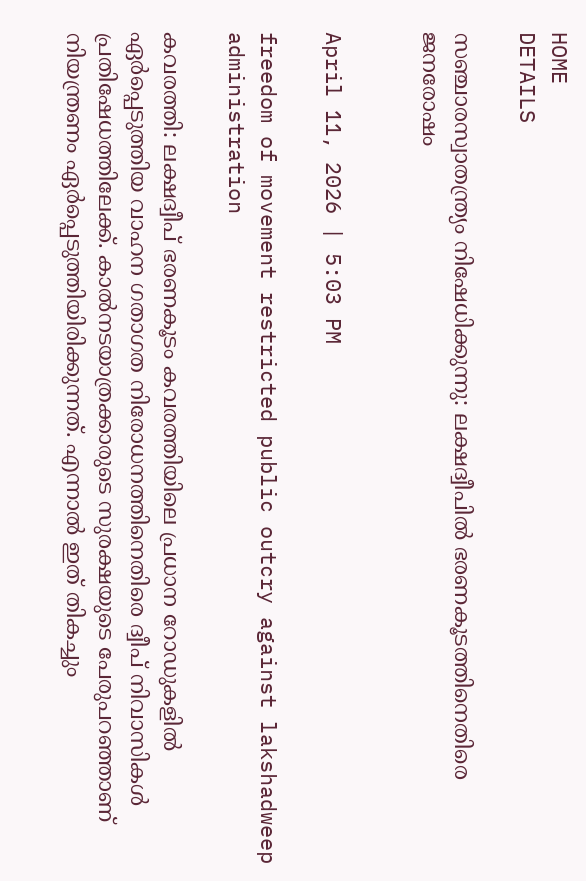HOME
DETAILS

സഞ്ചാരസ്വാതന്ത്ര്യം നിഷേധിക്കുന്നു: ലക്ഷദ്വീപിൽ ഭരണകൂടത്തിനെതിരെ ജനരോഷം


April 11, 2026 | 5:03 PM

freedom of movement restricted public outcry against lakshadweep administration

കവരത്തി: ലക്ഷദ്വീപ് ഭരണകൂടം കവരത്തിയിലെ പ്രധാന റോഡുകളിൽ ഏർപ്പെടുത്തിയ വാഹന ഗതാഗത നിരോധനത്തിനെതിരെ ദ്വീപ് നിവാസികൾ പ്രതിഷേധത്തിലേക്ക്. കാൽനടയാത്രക്കാരുടെ സുരക്ഷയുടെ പേരുപറഞ്ഞാണ് നിയന്ത്രണം ഏർപ്പെടുത്തിയിരിക്കുന്നത്. എന്നാൽ ഇത് തികച്ചും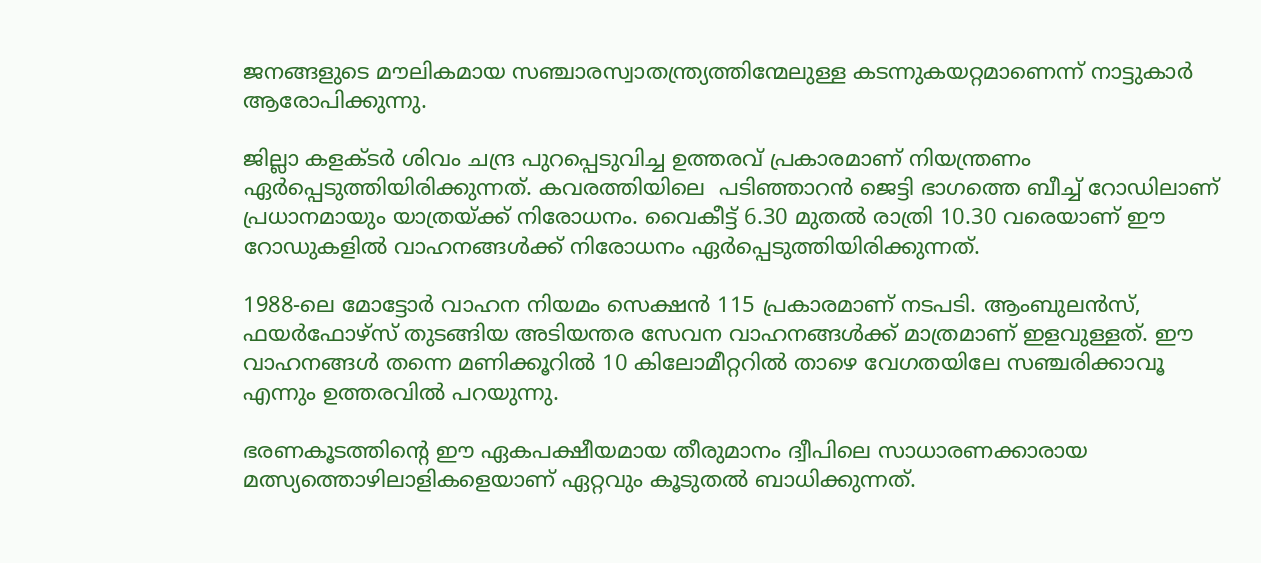ജനങ്ങളുടെ മൗലികമായ സഞ്ചാരസ്വാതന്ത്ര്യത്തിന്മേലുള്ള കടന്നുകയറ്റമാണെന്ന് നാട്ടുകാർ ആരോപിക്കുന്നു.

ജില്ലാ കളക്ടർ ശിവം ചന്ദ്ര പുറപ്പെടുവിച്ച ഉത്തരവ് പ്രകാരമാണ് നിയന്ത്രണം ഏർപ്പെടുത്തിയിരിക്കുന്നത്. കവരത്തിയിലെ  പടിഞ്ഞാറൻ ജെട്ടി ഭാഗത്തെ ബീച്ച് റോഡിലാണ് പ്രധാനമായും യാത്രയ്ക്ക് നിരോധനം. വൈകീട്ട് 6.30 മുതൽ രാത്രി 10.30 വരെയാണ് ഈ റോഡുകളിൽ വാഹനങ്ങൾക്ക് നിരോധനം ഏർപ്പെടുത്തിയിരിക്കുന്നത്.

1988-ലെ മോട്ടോർ വാഹന നിയമം സെക്ഷൻ 115 പ്രകാരമാണ് നടപടി. ആംബുലൻസ്, ഫയർഫോഴ്സ് തുടങ്ങിയ അടിയന്തര സേവന വാഹനങ്ങൾക്ക് മാത്രമാണ് ഇളവുള്ളത്. ഈ വാഹനങ്ങൾ തന്നെ മണിക്കൂറിൽ 10 കിലോമീറ്ററിൽ താഴെ വേഗതയിലേ സഞ്ചരിക്കാവൂ എന്നും ഉത്തരവിൽ പറയുന്നു.

ഭരണകൂടത്തിന്റെ ഈ ഏകപക്ഷീയമായ തീരുമാനം ദ്വീപിലെ സാധാരണക്കാരായ മത്സ്യത്തൊഴിലാളികളെയാണ് ഏറ്റവും കൂടുതൽ ബാധിക്കുന്നത്.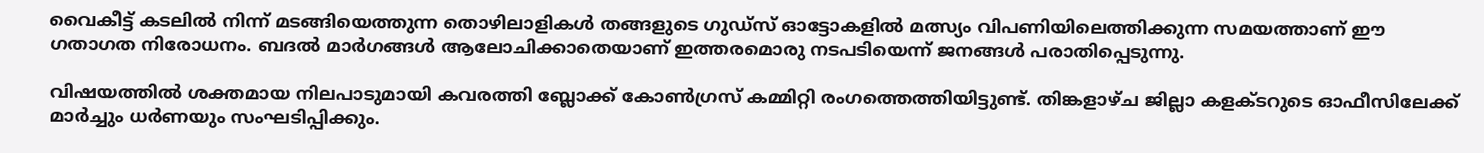വൈകീട്ട് കടലിൽ നിന്ന് മടങ്ങിയെത്തുന്ന തൊഴിലാളികൾ തങ്ങളുടെ ഗുഡ്സ് ഓട്ടോകളിൽ മത്സ്യം വിപണിയിലെത്തിക്കുന്ന സമയത്താണ് ഈ ഗതാഗത നിരോധനം. ബദൽ മാർഗങ്ങൾ ആലോചിക്കാതെയാണ് ഇത്തരമൊരു നടപടിയെന്ന് ജനങ്ങൾ പരാതിപ്പെടുന്നു.

വിഷയത്തിൽ ശക്തമായ നിലപാടുമായി കവരത്തി ബ്ലോക്ക് കോൺഗ്രസ് കമ്മിറ്റി രംഗത്തെത്തിയിട്ടുണ്ട്. തിങ്കളാഴ്ച ജില്ലാ കളക്ടറുടെ ഓഫീസിലേക്ക് മാർച്ചും ധർണയും സംഘടിപ്പിക്കും.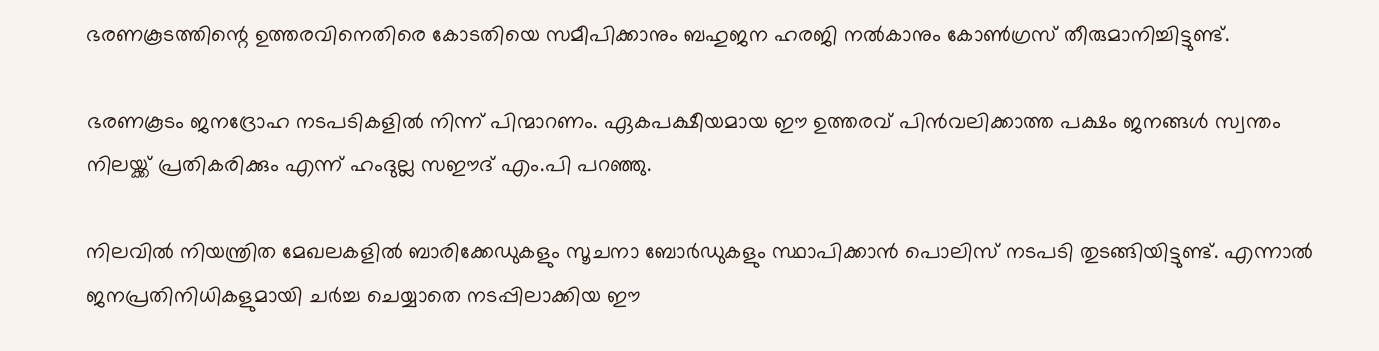ഭരണകൂടത്തിന്റെ ഉത്തരവിനെതിരെ കോടതിയെ സമീപിക്കാനും ബഹുജന ഹരജി നൽകാനും കോൺഗ്രസ് തീരുമാനിച്ചിട്ടുണ്ട്.

ഭരണകൂടം ജനദ്രോഹ നടപടികളിൽ നിന്ന് പിന്മാറണം. ഏകപക്ഷീയമായ ഈ ഉത്തരവ് പിൻവലിക്കാത്ത പക്ഷം ജനങ്ങൾ സ്വന്തം നിലയ്ക്ക് പ്രതികരിക്കും എന്ന് ഹംദുല്ല സഈദ് എം.പി പറഞ്ഞു.

നിലവിൽ നിയന്ത്രിത മേഖലകളിൽ ബാരിക്കേഡുകളും സൂചനാ ബോർഡുകളും സ്ഥാപിക്കാൻ പൊലിസ് നടപടി തുടങ്ങിയിട്ടുണ്ട്. എന്നാൽ ജനപ്രതിനിധികളുമായി ചർച്ച ചെയ്യാതെ നടപ്പിലാക്കിയ ഈ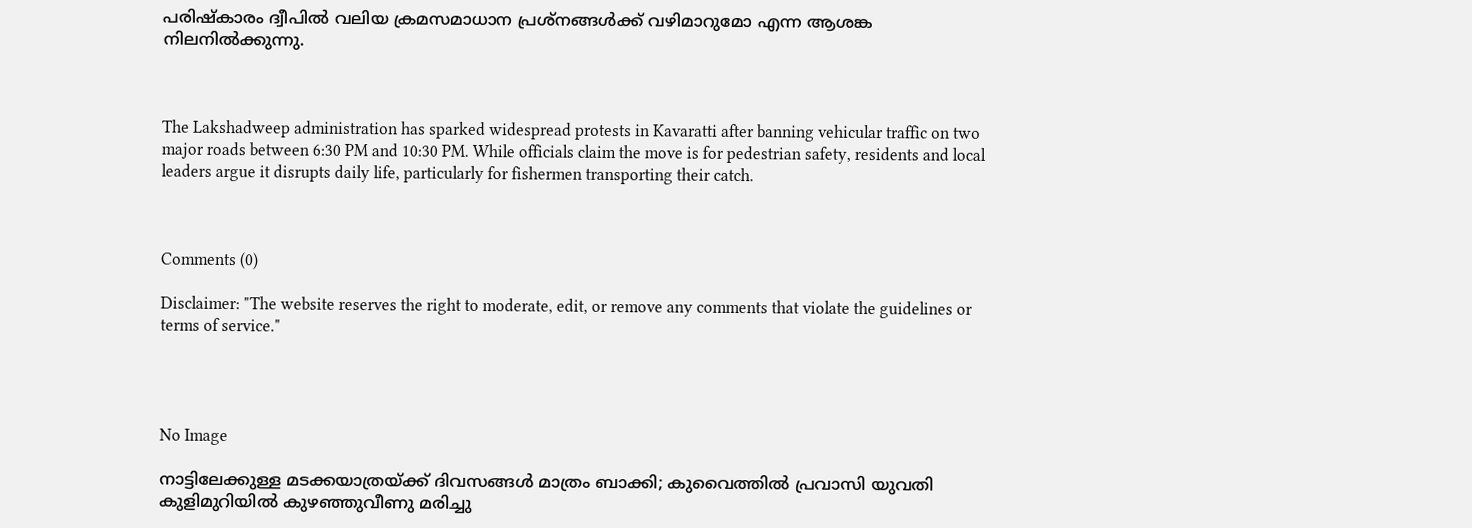പരിഷ്കാരം ദ്വീപിൽ വലിയ ക്രമസമാധാന പ്രശ്നങ്ങൾക്ക് വഴിമാറുമോ എന്ന ആശങ്ക നിലനിൽക്കുന്നു.



The Lakshadweep administration has sparked widespread protests in Kavaratti after banning vehicular traffic on two major roads between 6:30 PM and 10:30 PM. While officials claim the move is for pedestrian safety, residents and local leaders argue it disrupts daily life, particularly for fishermen transporting their catch.



Comments (0)

Disclaimer: "The website reserves the right to moderate, edit, or remove any comments that violate the guidelines or terms of service."




No Image

നാട്ടിലേക്കുള്ള മടക്കയാത്രയ്ക്ക് ദിവസങ്ങൾ മാത്രം ബാക്കി; കുവൈത്തിൽ പ്രവാസി യുവതി കുളിമുറിയിൽ കുഴഞ്ഞുവീണു മരിച്ചു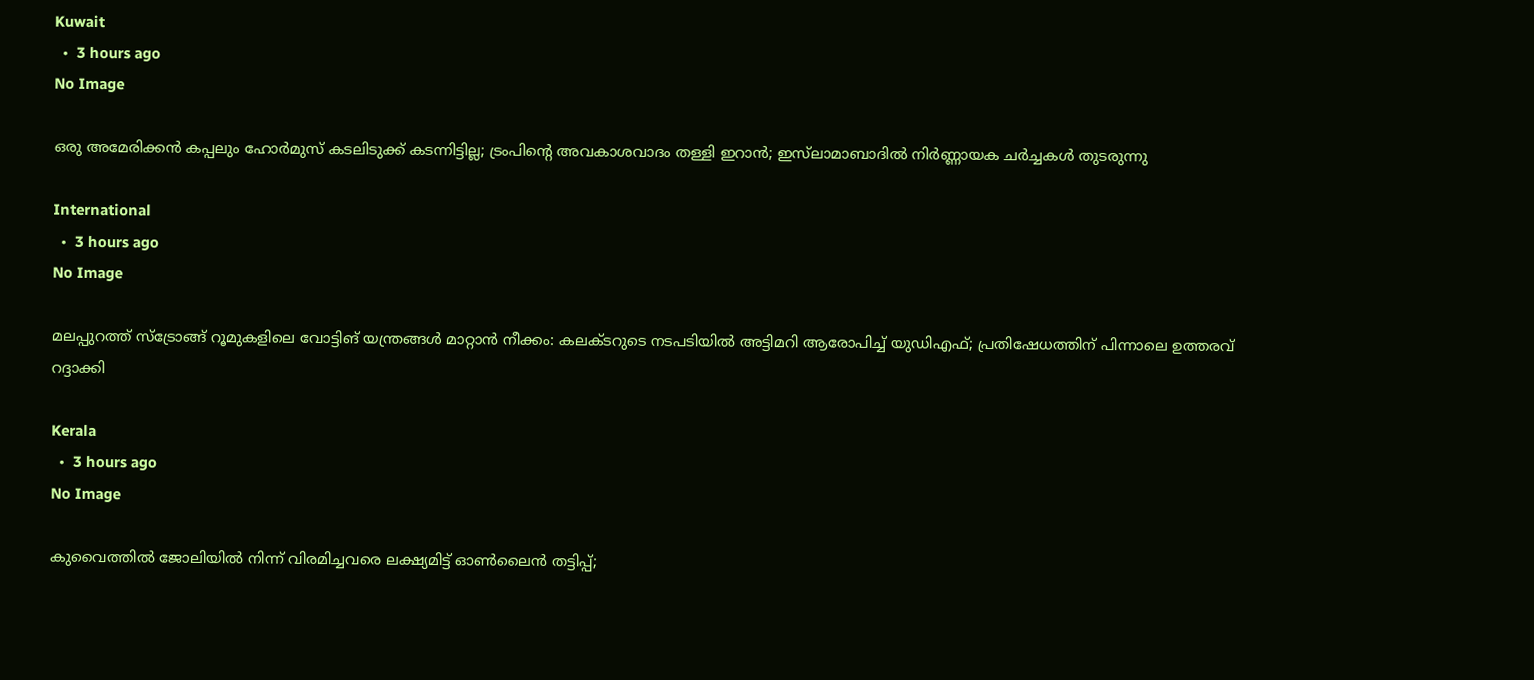Kuwait
  •  3 hours ago
No Image

ഒരു അമേരിക്കൻ കപ്പലും ഹോർമുസ് കടലിടുക്ക് കടന്നിട്ടില്ല; ട്രംപിന്റെ അവകാശവാദം തള്ളി ഇറാൻ; ഇസ്‌ലാമാബാദിൽ നിർണ്ണായക ചർച്ചകൾ തുടരുന്നു

International
  •  3 hours ago
No Image

മലപ്പുറത്ത് സ്ട്രോങ്ങ് റൂമുകളിലെ വോട്ടിങ് യന്ത്രങ്ങൾ മാറ്റാൻ നീക്കം: കലക്ടറുടെ നടപടിയിൽ അട്ടിമറി ആരോപിച്ച് യുഡിഎഫ്; പ്രതിഷേധത്തിന് പിന്നാലെ ഉത്തരവ് റദ്ദാക്കി

Kerala
  •  3 hours ago
No Image

കുവൈത്തിൽ ജോലിയിൽ നിന്ന് വിരമിച്ചവരെ ലക്ഷ്യമിട്ട് ഓൺലൈൻ തട്ടിപ്പ്;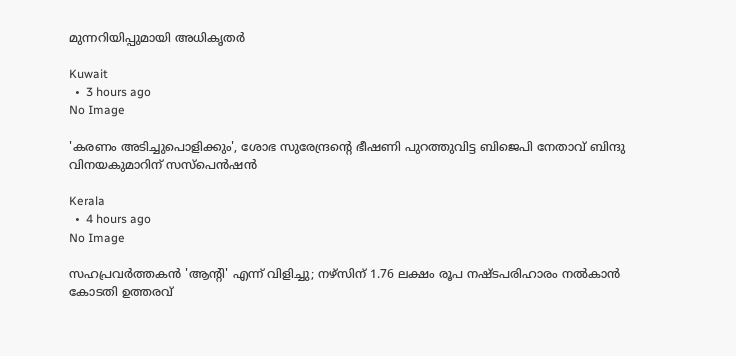മുന്നറിയിപ്പുമായി അധികൃതർ

Kuwait
  •  3 hours ago
No Image

'കരണം അടിച്ചുപൊളിക്കും', ശോഭ സുരേന്ദ്രന്റെ ഭീഷണി പുറത്തുവിട്ട ബിജെപി നേതാവ് ബിന്ദു വിനയകുമാറിന് സസ്‌പെൻഷൻ

Kerala
  •  4 hours ago
No Image

സഹപ്രവർത്തകൻ 'ആൻ്റി' എന്ന് വിളിച്ചു; നഴ്സിന് 1.76 ലക്ഷം രൂപ നഷ്ടപരിഹാരം നൽകാൻ കോടതി ഉത്തരവ്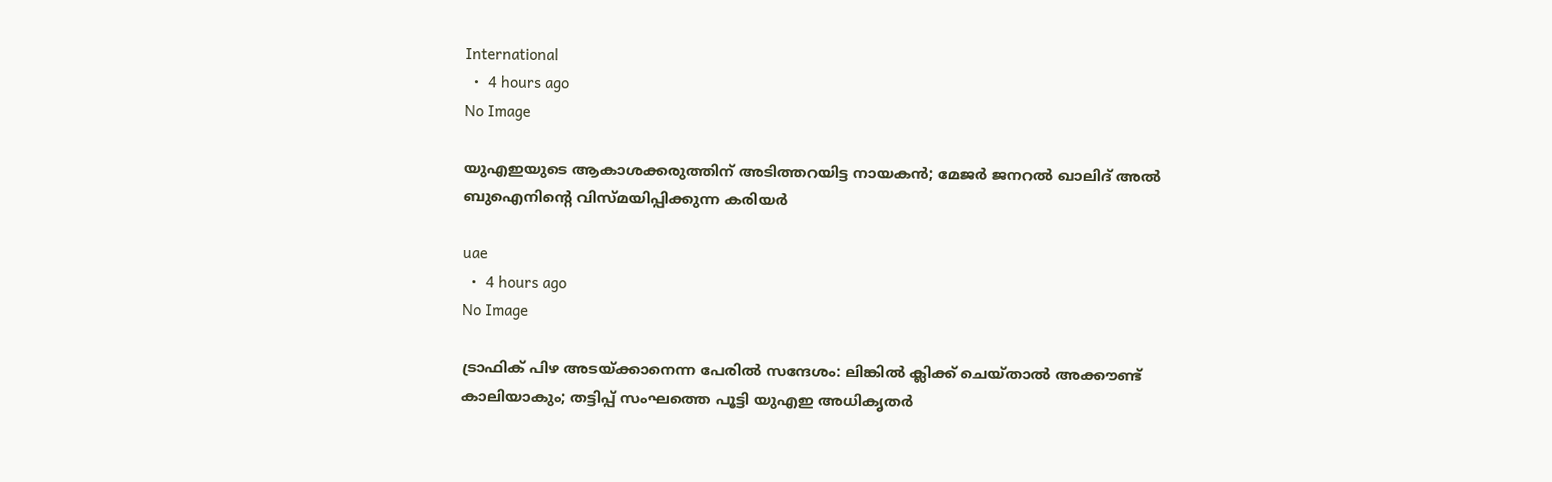International
  •  4 hours ago
No Image

യുഎഇയുടെ ആകാശക്കരുത്തിന് അടിത്തറയിട്ട നായകൻ; മേജർ ജനറൽ ഖാലിദ് അൽ ബുഐനിന്റെ വിസ്മയിപ്പിക്കുന്ന കരിയർ

uae
  •  4 hours ago
No Image

ട്രാഫിക് പിഴ അടയ്ക്കാനെന്ന പേരിൽ സന്ദേശം: ലിങ്കിൽ ക്ലിക്ക് ചെയ്താൽ അക്കൗണ്ട് കാലിയാകും; തട്ടിപ്പ് സംഘത്തെ പൂട്ടി യുഎഇ അധികൃതർ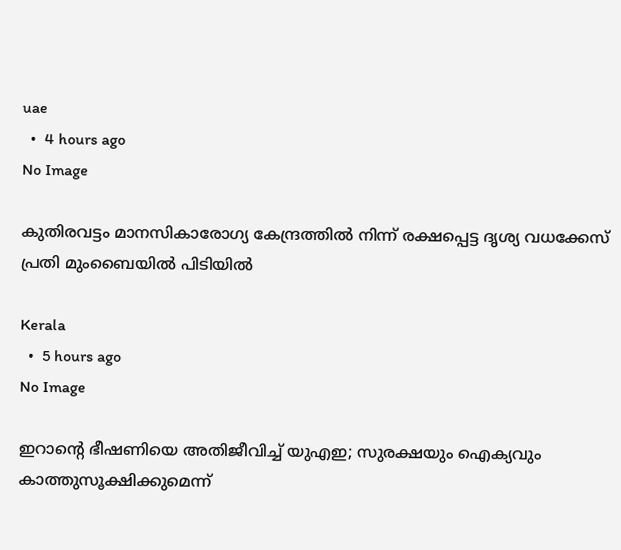uae
  •  4 hours ago
No Image

കുതിരവട്ടം മാനസികാരോഗ്യ കേന്ദ്രത്തിൽ നിന്ന് രക്ഷപ്പെട്ട ദൃശ്യ വധക്കേസ് പ്രതി മുംബൈയിൽ പിടിയിൽ

Kerala
  •  5 hours ago
No Image

ഇറാന്റെ ഭീഷണിയെ അതിജീവിച്ച് യുഎഇ; സുരക്ഷയും ഐക്യവും കാത്തുസൂക്ഷിക്കുമെന്ന്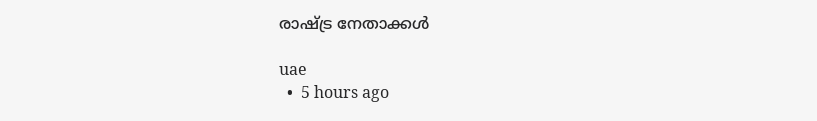രാഷ്ട്ര നേതാക്കൾ

uae
  •  5 hours ago